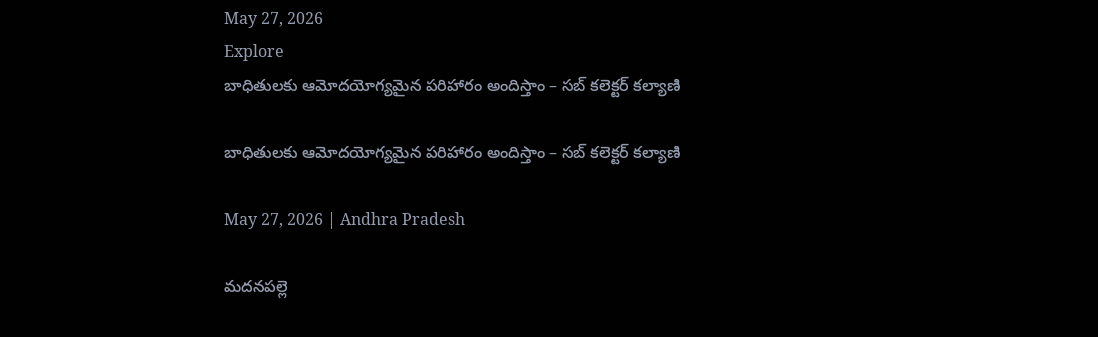May 27, 2026
Explore
బాధితులకు ఆమోదయోగ్యమైన పరిహారం అందిస్తాం – సబ్ కలెక్టర్ కల్యాణి

బాధితులకు ఆమోదయోగ్యమైన పరిహారం అందిస్తాం – సబ్ కలెక్టర్ కల్యాణి

May 27, 2026 | Andhra Pradesh

మదనపల్లె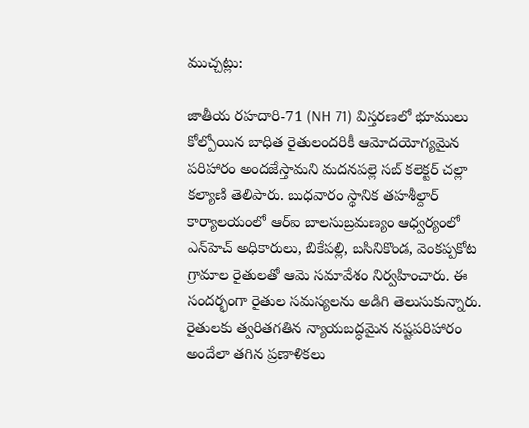ముచ్చట్లు:

జాతీయ రహదారి-71 (NH 71) విస్తరణలో భూములు కోల్పోయిన బాధిత రైతులందరికీ ఆమోదయోగ్యమైన పరిహారం అందజేస్తామని మదనపల్లె సబ్ కలెక్టర్ చల్లా కల్యాణి తెలిపారు. బుధవారం స్థానిక తహశీల్దార్ కార్యాలయంలో ఆర్‌ఐ బాలసుబ్రమణ్యం ఆధ్వర్యంలో ఎన్‌హెచ్ అధికారులు, బికేపల్లి, బసినికొండ, వెంకప్పకోట గ్రామాల రైతులతో ఆమె సమావేశం నిర్వహించారు. ఈ సందర్భంగా రైతుల సమస్యలను అడిగి తెలుసుకున్నారు. రైతులకు త్వరితగతిన న్యాయబద్ధమైన నష్టపరిహారం అందేలా తగిన ప్రణాళికలు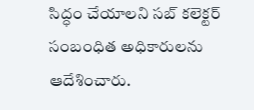సిద్ధం చేయాలని సబ్ కలెక్టర్ సంబంధిత అధికారులను ఆదేశించారు.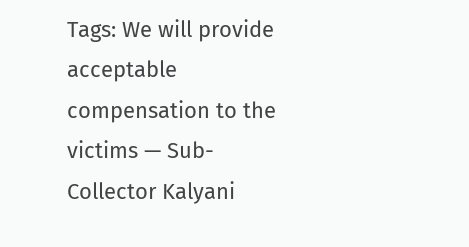Tags: We will provide acceptable compensation to the victims — Sub-Collector Kalyani